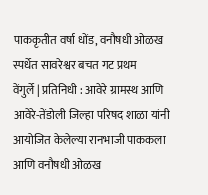पाककृतीत वर्षा धोंड, वनौषधी ओळख स्पर्धेत सावरेश्वर बचत गट प्रथम
वेंगुर्ले | प्रतिनिधी : आवेरे ग्रामस्थ आणि आवेरे-तेंडोली जिल्हा परिषद शाळा यांनी आयोजित केलेल्या रानभाजी पाककला आणि वनौषधी ओळख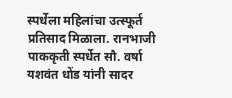स्पर्धेला महिलांचा उत्स्फूर्त प्रतिसाद मिळाला. रानभाजी पाककृती स्पर्धेत सौ. वर्षा यशवंत धोंड यांनी सादर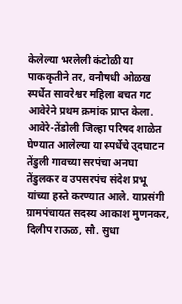केलेल्या भरलेली कंटोळी या पाककृतीने तर, वनौषधी ओळख स्पर्धेत सावरेश्वर महिला बचत गट आवेरेने प्रथम क्रमांक प्राप्त केला. आवेरे-तेंडोली जिल्हा परिषद शाळेत घेण्यात आलेल्या या स्पर्धेचे उ्दघाटन तेंडुली गावच्या सरपंचा अनघा तेंडुलकर व उपसरपंच संदेश प्रभू यांच्या हस्ते करण्यात आले. याप्रसंगी ग्रामपंचायत सदस्य आकाश मुणनकर, दिलीप राऊळ, सौ. सुधा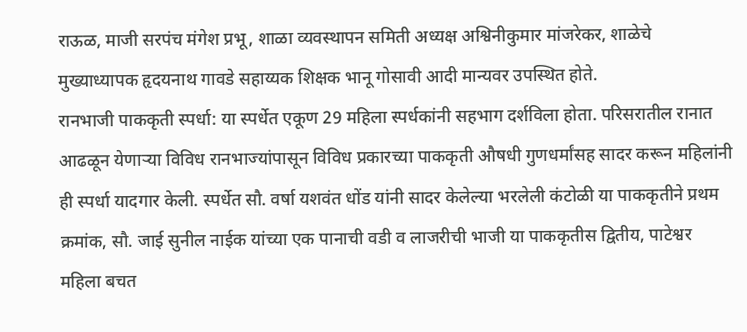राऊळ, माजी सरपंच मंगेश प्रभू, शाळा व्यवस्थापन समिती अध्यक्ष अश्विनीकुमार मांजरेकर, शाळेचे मुख्याध्यापक हृदयनाथ गावडे सहाय्यक शिक्षक भानू गोसावी आदी मान्यवर उपस्थित होते.
रानभाजी पाककृती स्पर्धा: या स्पर्धेत एकूण 29 महिला स्पर्धकांनी सहभाग दर्शविला होता. परिसरातील रानात आढळून येणाऱ्या विविध रानभाज्यांपासून विविध प्रकारच्या पाककृती औषधी गुणधर्मांसह सादर करून महिलांनी ही स्पर्धा यादगार केली. स्पर्धेत सौ. वर्षा यशवंत धोंड यांनी सादर केलेल्या भरलेली कंटोळी या पाककृतीने प्रथम क्रमांक, सौ. जाई सुनील नाईक यांच्या एक पानाची वडी व लाजरीची भाजी या पाककृतीस द्वितीय, पाटेश्वर महिला बचत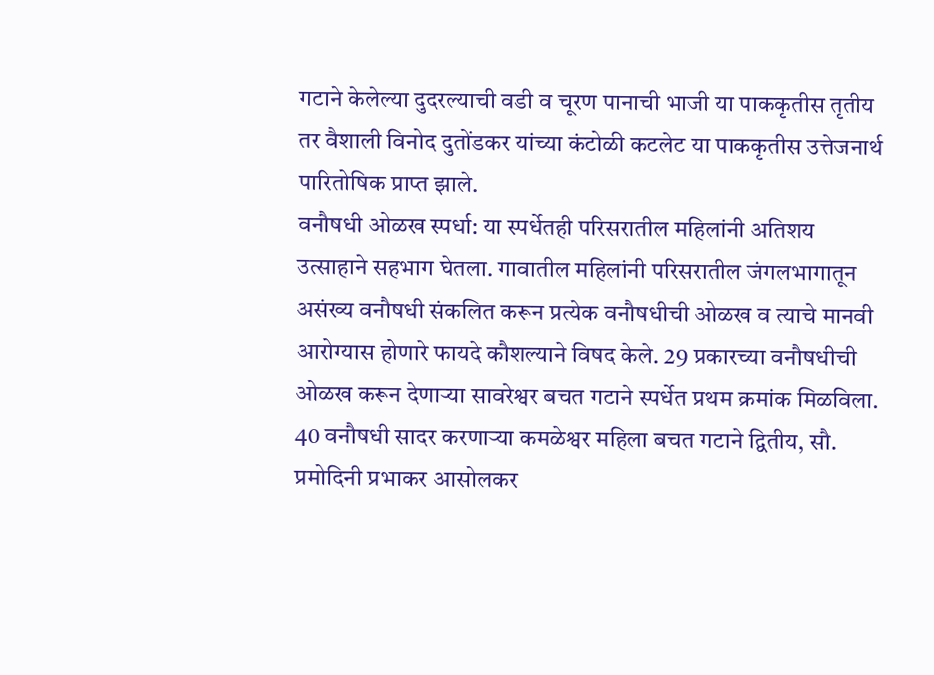गटाने केलेल्या दुदरल्याची वडी व चूरण पानाची भाजी या पाककृतीस तृतीय तर वैशाली विनोद दुतोंडकर यांच्या कंटोळी कटलेट या पाककृतीस उत्तेजनार्थ पारितोषिक प्राप्त झाले.
वनौषधी ओळख स्पर्धा: या स्पर्धेतही परिसरातील महिलांनी अतिशय उत्साहाने सहभाग घेतला. गावातील महिलांनी परिसरातील जंगलभागातून असंख्य वनौषधी संकलित करून प्रत्येक वनौषधीची ओळख व त्याचे मानवी आरोग्यास होणारे फायदे कौशल्याने विषद केले. 29 प्रकारच्या वनौषधीची ओळख करून देणाऱ्या सावरेश्वर बचत गटाने स्पर्धेत प्रथम क्रमांक मिळविला. 40 वनौषधी सादर करणाऱ्या कमळेश्वर महिला बचत गटाने द्वितीय, सौ. प्रमोदिनी प्रभाकर आसोलकर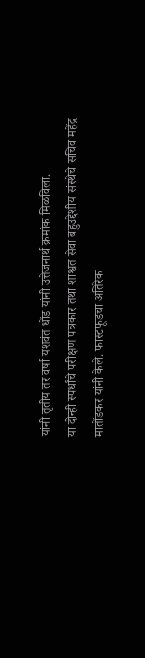यांनी तृतीय तर वर्षा यशवंत धोंड यांनी उत्तेजनार्थ क्रमांक मिळविला.
या दोन्ही स्पर्धांचे परीक्षण पत्रकार तथा शाश्वत सेवा बहुउद्देशीय संस्थेचे सचिव महेंद्र मातोंडकर यांनी केले. फास्टफूडचा अतिरेक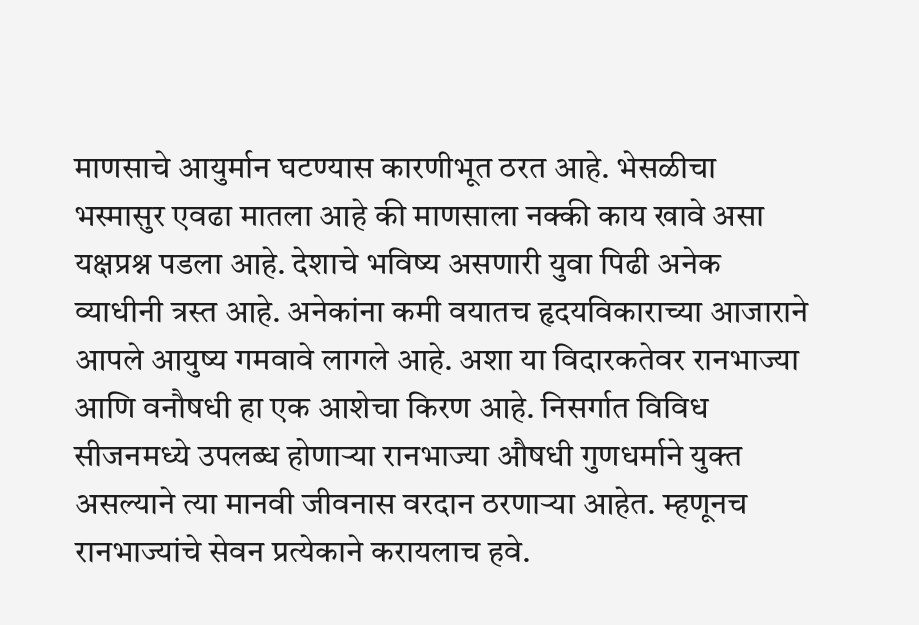माणसाचे आयुर्मान घटण्यास कारणीभूत ठरत आहे. भेसळीचा भस्मासुर एवढा मातला आहे की माणसाला नक्की काय खावे असा यक्षप्रश्न पडला आहे. देशाचे भविष्य असणारी युवा पिढी अनेक व्याधीनी त्रस्त आहे. अनेकांना कमी वयातच हृदयविकाराच्या आजाराने आपले आयुष्य गमवावे लागले आहे. अशा या विदारकतेवर रानभाज्या आणि वनौषधी हा एक आशेचा किरण आहे. निसर्गात विविध सीजनमध्ये उपलब्ध होणाऱ्या रानभाज्या औषधी गुणधर्माने युक्त असल्याने त्या मानवी जीवनास वरदान ठरणाऱ्या आहेत. म्हणूनच रानभाज्यांचे सेवन प्रत्येकाने करायलाच हवे.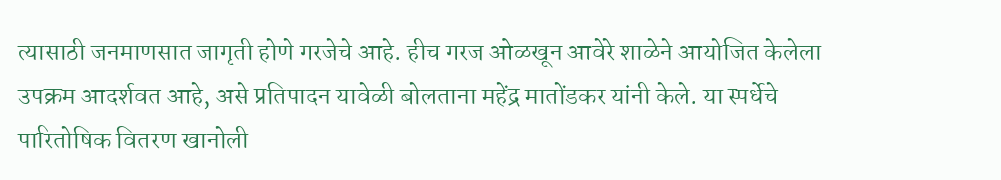त्यासाठी जनमाणसात जागृती होणे गरजेचे आहे. हीच गरज ओळखून आवेरे शाळेने आयोजित केलेला उपक्रम आदर्शवत आहे, असे प्रतिपादन यावेळी बोलताना महेंद्र मातोंडकर यांनी केले. या स्पर्धेचे पारितोषिक वितरण खानोली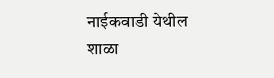नाईकवाडी येथील शाळा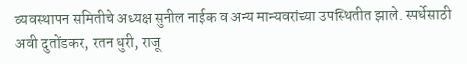व्यवस्थापन समितीचे अध्यक्ष सुनील नाईक व अन्य मान्यवरांच्या उपस्थितीत झाले. स्पर्धेसाठी अवी दुतोंडकर, रतन धुरी, राजू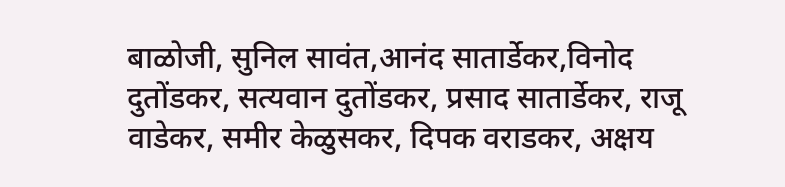बाळोजी, सुनिल सावंत,आनंद सातार्डेकर,विनोद दुतोंडकर, सत्यवान दुतोंडकर, प्रसाद सातार्डेकर, राजू वाडेकर, समीर केळुसकर, दिपक वराडकर, अक्षय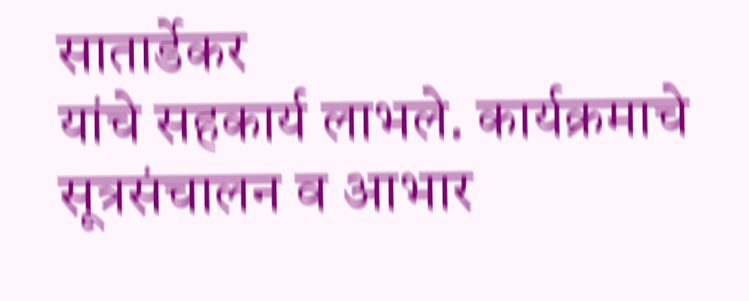सातार्डेकर
यांचे सहकार्य लाभले. कार्यक्रमाचे सूत्रसंचालन व आभार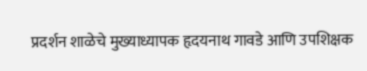प्रदर्शन शाळेचे मुख्याध्यापक हृदयनाथ गावडे आणि उपशिक्षक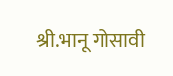श्री.भानू गोसावी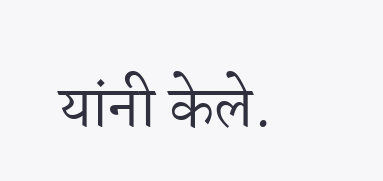यांनी केले.